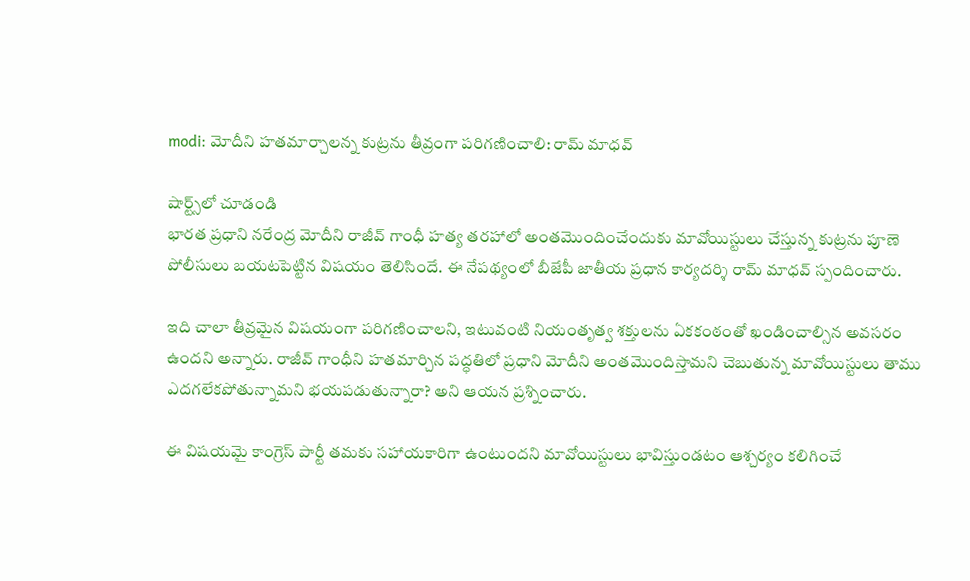modi: మోదీని హతమార్చాలన్న కుట్రను తీవ్రంగా పరిగణించాలి: రామ్ మాధవ్

షార్ట్స్‌లో చూడండి
భారత ప్రధాని నరేంద్ర మోదీని రాజీవ్ గాంధీ హత్య తరహాలో అంతమొందించేందుకు మావోయిస్టులు చేస్తున్న కుట్రను పూణె పోలీసులు బయటపెట్టిన విషయం తెలిసిందే. ఈ నేపథ్యంలో బీజేపీ జాతీయ ప్రధాన కార్యదర్శి రామ్ మాధవ్ స్పందించారు.

ఇది చాలా తీవ్రమైన విషయంగా పరిగణించాలని, ఇటువంటి నియంతృత్వ శక్తులను ఏకకంఠంతో ఖండించాల్సిన అవసరం ఉందని అన్నారు. రాజీవ్ గాంధీని హతమార్చిన పద్ధతిలో ప్రధాని మోదీని అంతమొందిస్తామని చెబుతున్న మావోయిస్టులు తాము ఎదగలేకపోతున్నామని భయపడుతున్నారా? అని ఆయన ప్రశ్నించారు.

ఈ విషయమై కాంగ్రెస్ పార్టీ తమకు సహాయకారిగా ఉంటుందని మావోయిస్టులు భావిస్తుండటం ఆశ్చర్యం కలిగించే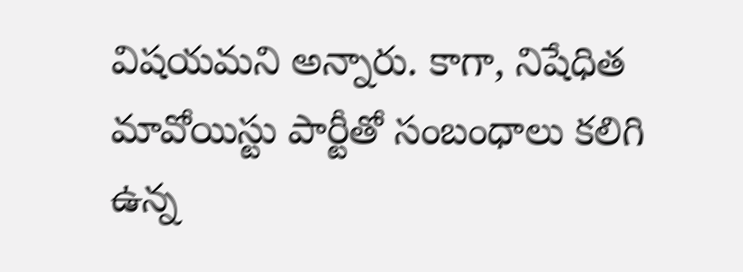విషయమని అన్నారు. కాగా, నిషేధిత మావోయిస్టు పార్టీతో సంబంధాలు కలిగి ఉన్న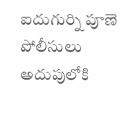ఐదుగుర్ని పూణె పోలీసులు అదుపులోకి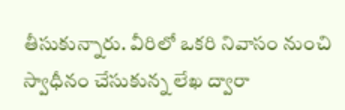తీసుకున్నారు. వీరిలో ఒకరి నివాసం నుంచి స్వాధీనం చేసుకున్న లేఖ ద్వారా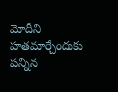మోదీని హతమార్చేందుకు పన్నిన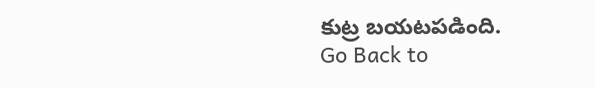కుట్ర బయటపడింది.
Go Back to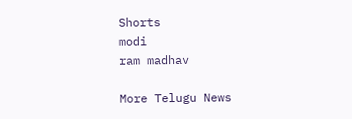Shorts
modi
ram madhav

More Telugu News